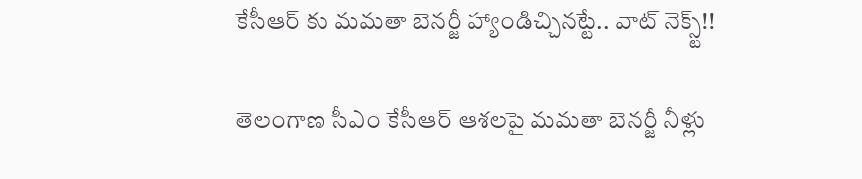కేసీఆర్ కు మమతా బెనర్జీ హ్యాండిచ్చినట్టే.. వాట్ నెక్స్ట్!!

తెలంగాణ సీఎం కేసీఆర్ ఆశలపై మమతా బెనర్జీ నీళ్లు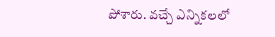పోశారు. వచ్చే ఎన్నికలలో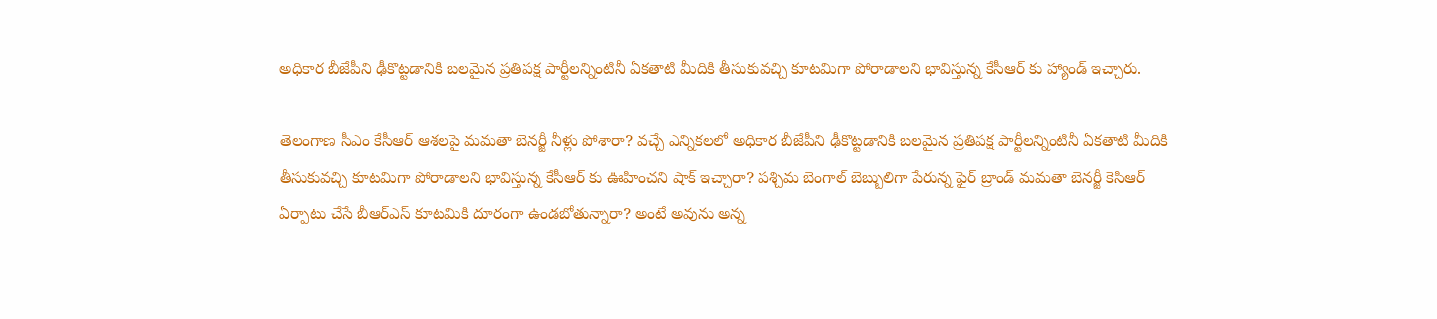అధికార బీజేపీని ఢీకొట్టడానికి బలమైన ప్రతిపక్ష పార్టీలన్నింటినీ ఏకతాటి మీదికి తీసుకువచ్చి కూటమిగా పోరాడాలని భావిస్తున్న కేసీఆర్ కు హ్యాండ్ ఇచ్చారు.

తెలంగాణ సీఎం కేసీఆర్ ఆశలపై మమతా బెనర్జీ నీళ్లు పోశారా? వచ్చే ఎన్నికలలో అధికార బీజేపీని ఢీకొట్టడానికి బలమైన ప్రతిపక్ష పార్టీలన్నింటినీ ఏకతాటి మీదికి తీసుకువచ్చి కూటమిగా పోరాడాలని భావిస్తున్న కేసీఆర్ కు ఊహించని షాక్ ఇచ్చారా? పశ్చిమ బెంగాల్ బెబ్బులిగా పేరున్న ఫైర్ బ్రాండ్ మమతా బెనర్జీ కెసిఆర్ ఏర్పాటు చేసే బీఆర్ఎస్ కూటమికి దూరంగా ఉండబోతున్నారా? అంటే అవును అన్న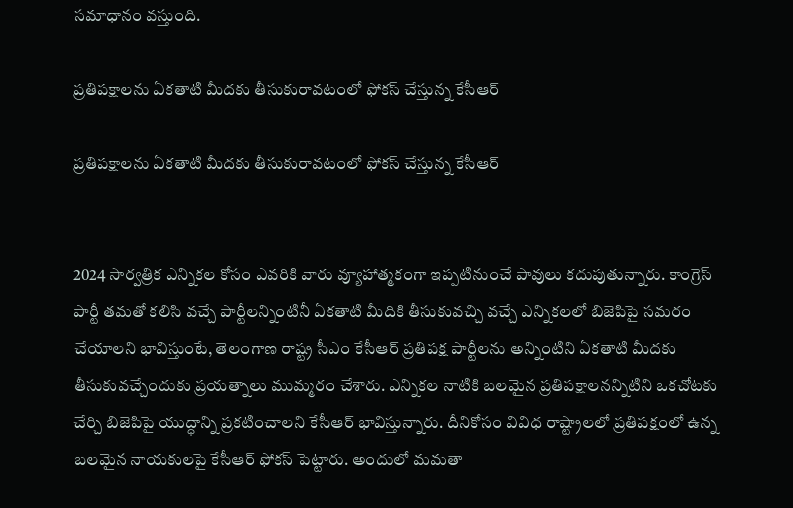సమాధానం వస్తుంది.

ప్రతిపక్షాలను ఏకతాటి మీదకు తీసుకురావటంలో ఫోకస్ చేస్తున్న కేసీఆర్

ప్రతిపక్షాలను ఏకతాటి మీదకు తీసుకురావటంలో ఫోకస్ చేస్తున్న కేసీఆర్


2024 సార్వత్రిక ఎన్నికల కోసం ఎవరికి వారు వ్యూహాత్మకంగా ఇప్పటినుంచే పావులు కదుపుతున్నారు. కాంగ్రెస్ పార్టీ తమతో కలిసి వచ్చే పార్టీలన్నింటినీ ఏకతాటి మీదికి తీసుకువచ్చి వచ్చే ఎన్నికలలో బిజెపిపై సమరం చేయాలని భావిస్తుంటే, తెలంగాణ రాష్ట్ర సీఎం కేసీఆర్ ప్రతిపక్ష పార్టీలను అన్నింటిని ఏకతాటి మీదకు తీసుకువచ్చేందుకు ప్రయత్నాలు ముమ్మరం చేశారు. ఎన్నికల నాటికి బలమైన ప్రతిపక్షాలనన్నిటిని ఒకచోటకు చేర్చి బిజెపిపై యుద్ధాన్ని ప్రకటించాలని కేసీఆర్ భావిస్తున్నారు. దీనికోసం వివిధ రాష్ట్రాలలో ప్రతిపక్షంలో ఉన్న బలమైన నాయకులపై కేసీఆర్ ఫోకస్ పెట్టారు. అందులో మమతా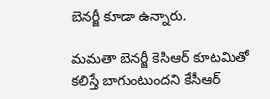బెనర్జీ కూడా ఉన్నారు.

మమతా బెనర్జీ కెసిఆర్ కూటమితో కలిస్తే బాగుంటుందని కేసీఆర్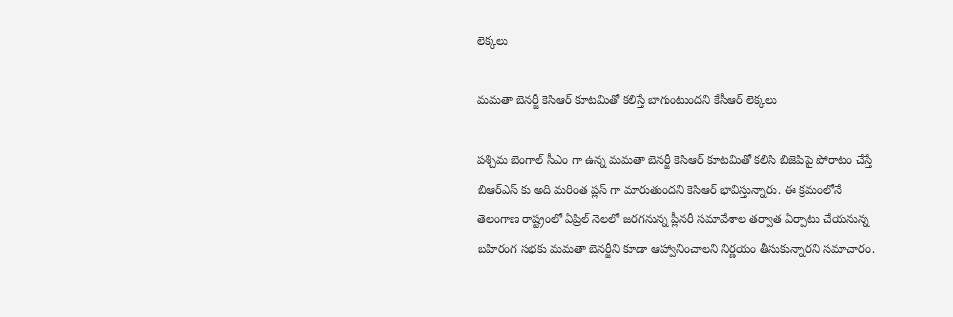లెక్కలు

మమతా బెనర్జీ కెసిఆర్ కూటమితో కలిస్తే బాగుంటుందని కేసీఆర్ లెక్కలు

పశ్చిమ బెంగాల్ సీఎం గా ఉన్న మమతా బెనర్జీ కెసిఆర్ కూటమితో కలిసి బిజెపిపై పోరాటం చేస్తే బిఆర్ఎస్ కు అది మరింత ప్లస్ గా మారుతుందని కెసిఆర్ భావిస్తున్నారు. ఈ క్రమంలోనే తెలంగాణ రాష్ట్రంలో ఏప్రిల్ నెలలో జరగనున్న ప్లీనరీ సమావేశాల తర్వాత ఏర్పాటు చేయనున్న బహిరంగ సభకు మమతా బెనర్జీని కూడా ఆహ్వానించాలని నిర్ణయం తీసుకున్నారని సమాచారం.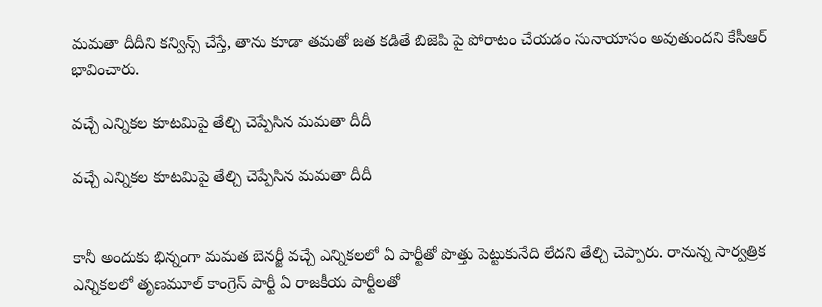మమతా దీదీని కన్విన్స్ చేస్తే, తాను కూడా తమతో జత కడితే బిజెపి పై పోరాటం చేయడం సునాయాసం అవుతుందని కేసీఆర్ భావించారు.

వచ్చే ఎన్నికల కూటమిపై తేల్చి చెప్పేసిన మమతా దీదీ

వచ్చే ఎన్నికల కూటమిపై తేల్చి చెప్పేసిన మమతా దీదీ


కానీ అందుకు భిన్నంగా మమత బెనర్జీ వచ్చే ఎన్నికలలో ఏ పార్టీతో పొత్తు పెట్టుకునేది లేదని తేల్చి చెప్పారు. రానున్న సార్వత్రిక ఎన్నికలలో తృణమూల్ కాంగ్రెస్ పార్టీ ఏ రాజకీయ పార్టీలతో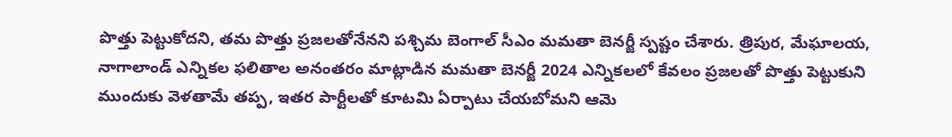పొత్తు పెట్టుకోదని, తమ పొత్తు ప్రజలతోనేనని పశ్చిమ బెంగాల్ సీఎం మమతా బెనర్జీ స్పష్టం చేశారు. త్రిపుర, మేఘాలయ, నాగాలాండ్ ఎన్నికల ఫలితాల అనంతరం మాట్లాడిన మమతా బెనర్జీ 2024 ఎన్నికలలో కేవలం ప్రజలతో పొత్తు పెట్టుకుని ముందుకు వెళతామే తప్ప, ఇతర పార్టీలతో కూటమి ఏర్పాటు చేయబోమని ఆమె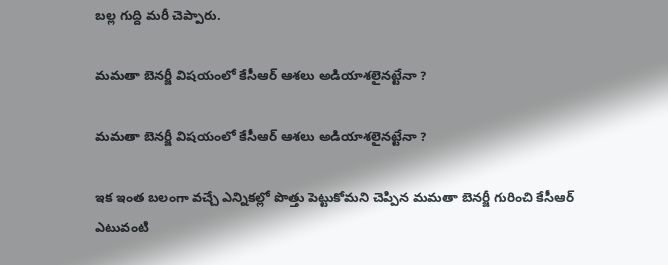బల్ల గుద్ది మరీ చెప్పారు.

మమతా బెనర్జీ విషయంలో కేసీఆర్ ఆశలు అడియాశలైనట్టేనా ?

మమతా బెనర్జీ విషయంలో కేసీఆర్ ఆశలు అడియాశలైనట్టేనా ?

ఇక ఇంత బలంగా వచ్చే ఎన్నికల్లో పొత్తు పెట్టుకోమని చెప్పిన మమతా బెనర్జీ గురించి కేసీఆర్ ఎటువంటి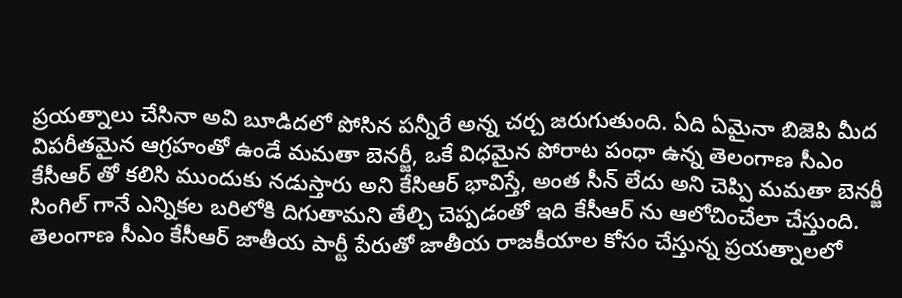ప్రయత్నాలు చేసినా అవి బూడిదలో పోసిన పన్నీరే అన్న చర్చ జరుగుతుంది. ఏది ఏమైనా బిజెపి మీద విపరీతమైన ఆగ్రహంతో ఉండే మమతా బెనర్జీ, ఒకే విధమైన పోరాట పంధా ఉన్న తెలంగాణ సీఎం కేసీఆర్ తో కలిసి ముందుకు నడుస్తారు అని కేసిఆర్ భావిస్తే, అంత సీన్ లేదు అని చెప్పి మమతా బెనర్జీ సింగిల్ గానే ఎన్నికల బరిలోకి దిగుతామని తేల్చి చెప్పడంతో ఇది కేసీఆర్ ను ఆలోచించేలా చేస్తుంది. తెలంగాణ సీఎం కేసీఆర్ జాతీయ పార్టీ పేరుతో జాతీయ రాజకీయాల కోసం చేస్తున్న ప్రయత్నాలలో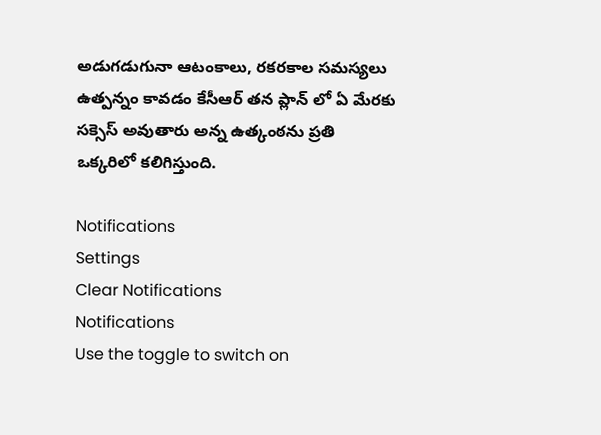అడుగడుగునా ఆటంకాలు, రకరకాల సమస్యలు ఉత్పన్నం కావడం కేసీఆర్ తన ప్లాన్ లో ఏ మేరకు సక్సెస్ అవుతారు అన్న ఉత్కంఠను ప్రతి ఒక్కరిలో కలిగిస్తుంది.

Notifications
Settings
Clear Notifications
Notifications
Use the toggle to switch on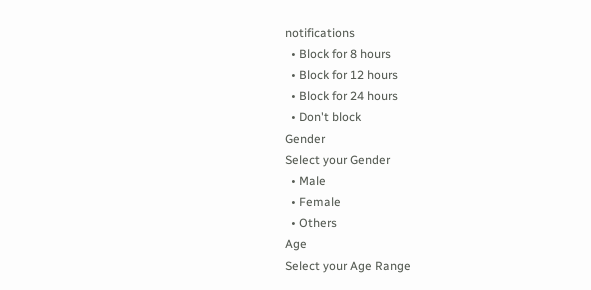notifications
  • Block for 8 hours
  • Block for 12 hours
  • Block for 24 hours
  • Don't block
Gender
Select your Gender
  • Male
  • Female
  • Others
Age
Select your Age Range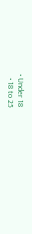• Under 18
  • 18 to 25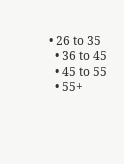• 26 to 35
  • 36 to 45
  • 45 to 55
  • 55+